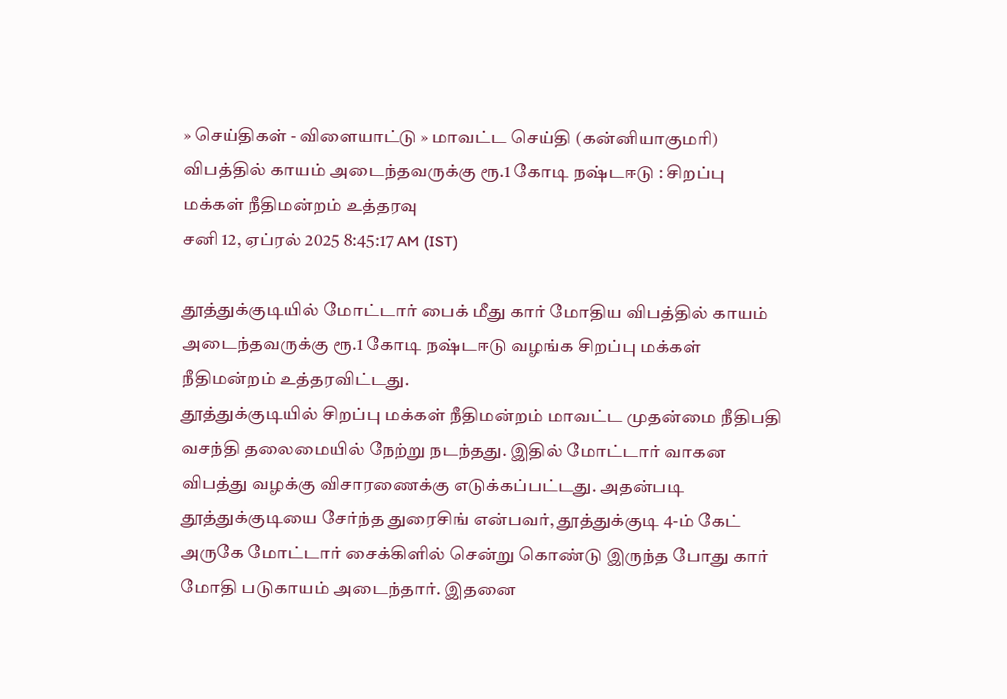» செய்திகள் - விளையாட்டு » மாவட்ட செய்தி (கன்னியாகுமரி)
விபத்தில் காயம் அடைந்தவருக்கு ரூ.1 கோடி நஷ்டஈடு : சிறப்பு மக்கள் நீதிமன்றம் உத்தரவு
சனி 12, ஏப்ரல் 2025 8:45:17 AM (IST)

தூத்துக்குடியில் மோட்டார் பைக் மீது கார் மோதிய விபத்தில் காயம் அடைந்தவருக்கு ரூ.1 கோடி நஷ்டஈடு வழங்க சிறப்பு மக்கள் நீதிமன்றம் உத்தரவிட்டது.
தூத்துக்குடியில் சிறப்பு மக்கள் நீதிமன்றம் மாவட்ட முதன்மை நீதிபதி வசந்தி தலைமையில் நேற்று நடந்தது. இதில் மோட்டார் வாகன விபத்து வழக்கு விசாரணைக்கு எடுக்கப்பட்டது. அதன்படி தூத்துக்குடியை சேர்ந்த துரைசிங் என்பவர், தூத்துக்குடி 4-ம் கேட் அருகே மோட்டார் சைக்கிளில் சென்று கொண்டு இருந்த போது கார் மோதி படுகாயம் அடைந்தார். இதனை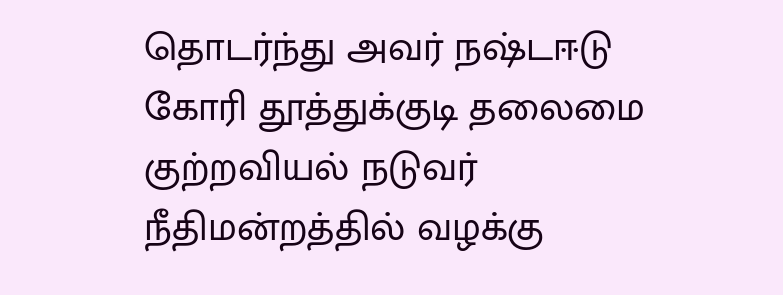தொடர்ந்து அவர் நஷ்டஈடு கோரி தூத்துக்குடி தலைமை குற்றவியல் நடுவர் நீதிமன்றத்தில் வழக்கு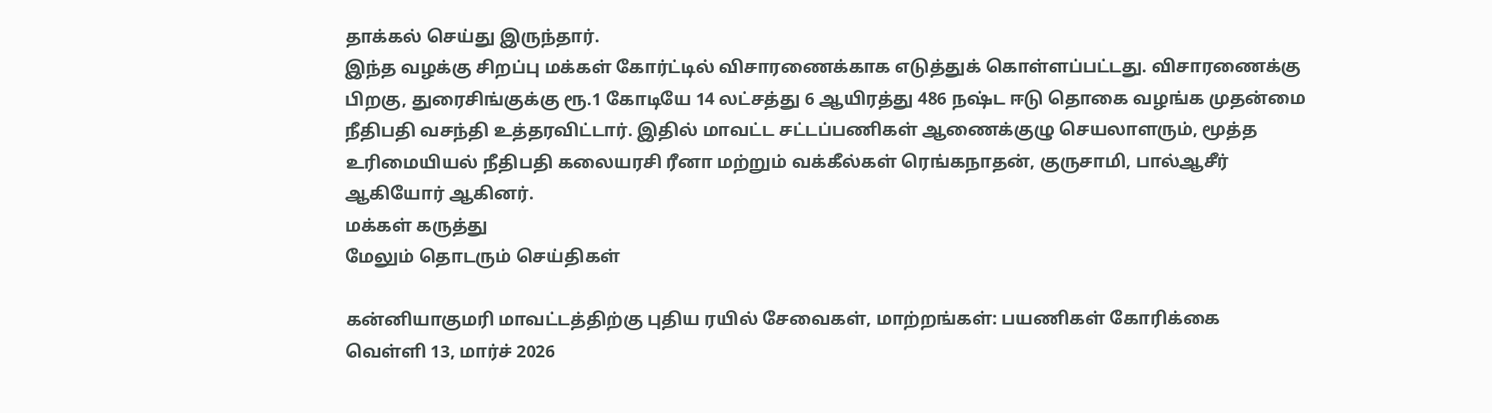தாக்கல் செய்து இருந்தார்.
இந்த வழக்கு சிறப்பு மக்கள் கோர்ட்டில் விசாரணைக்காக எடுத்துக் கொள்ளப்பட்டது. விசாரணைக்கு பிறகு, துரைசிங்குக்கு ரூ.1 கோடியே 14 லட்சத்து 6 ஆயிரத்து 486 நஷ்ட ஈடு தொகை வழங்க முதன்மை நீதிபதி வசந்தி உத்தரவிட்டார். இதில் மாவட்ட சட்டப்பணிகள் ஆணைக்குழு செயலாளரும், மூத்த உரிமையியல் நீதிபதி கலையரசி ரீனா மற்றும் வக்கீல்கள் ரெங்கநாதன், குருசாமி, பால்ஆசீர் ஆகியோர் ஆகினர்.
மக்கள் கருத்து
மேலும் தொடரும் செய்திகள்

கன்னியாகுமரி மாவட்டத்திற்கு புதிய ரயில் சேவைகள், மாற்றங்கள்: பயணிகள் கோரிக்கை
வெள்ளி 13, மார்ச் 2026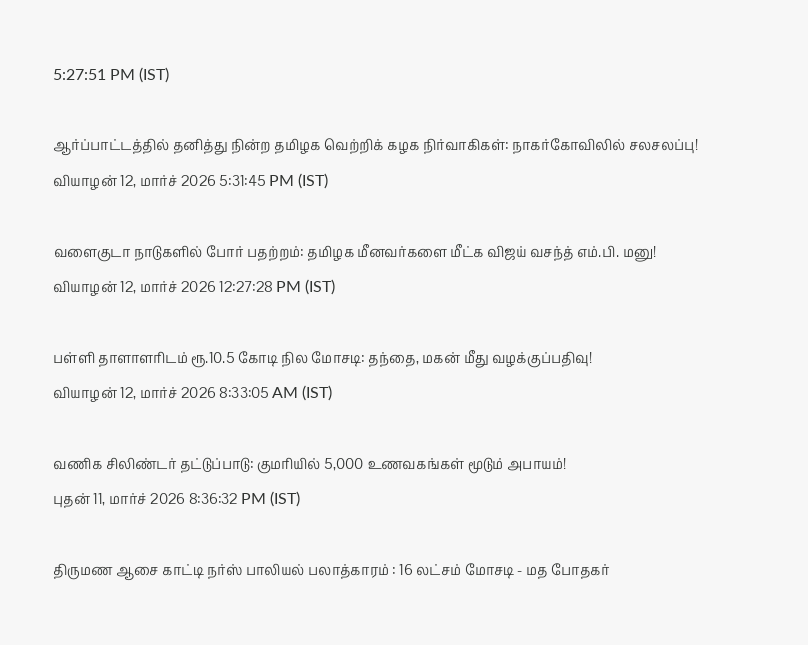5:27:51 PM (IST)

ஆர்ப்பாட்டத்தில் தனித்து நின்ற தமிழக வெற்றிக் கழக நிர்வாகிகள்: நாகர்கோவிலில் சலசலப்பு!
வியாழன் 12, மார்ச் 2026 5:31:45 PM (IST)

வளைகுடா நாடுகளில் போர் பதற்றம்: தமிழக மீனவர்களை மீட்க விஜய் வசந்த் எம்.பி. மனு!
வியாழன் 12, மார்ச் 2026 12:27:28 PM (IST)

பள்ளி தாளாளரிடம் ரூ.10.5 கோடி நில மோசடி: தந்தை, மகன் மீது வழக்குப்பதிவு!
வியாழன் 12, மார்ச் 2026 8:33:05 AM (IST)

வணிக சிலிண்டர் தட்டுப்பாடு: குமரியில் 5,000 உணவகங்கள் மூடும் அபாயம்!
புதன் 11, மார்ச் 2026 8:36:32 PM (IST)

திருமண ஆசை காட்டி நர்ஸ் பாலியல் பலாத்காரம் : 16 லட்சம் மோசடி - மத போதகர்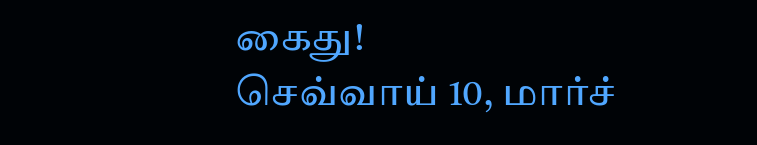கைது!
செவ்வாய் 10, மார்ச்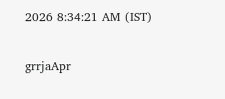2026 8:34:21 AM (IST)


grrjaApr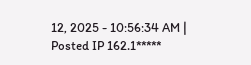12, 2025 - 10:56:34 AM | Posted IP 162.1*****